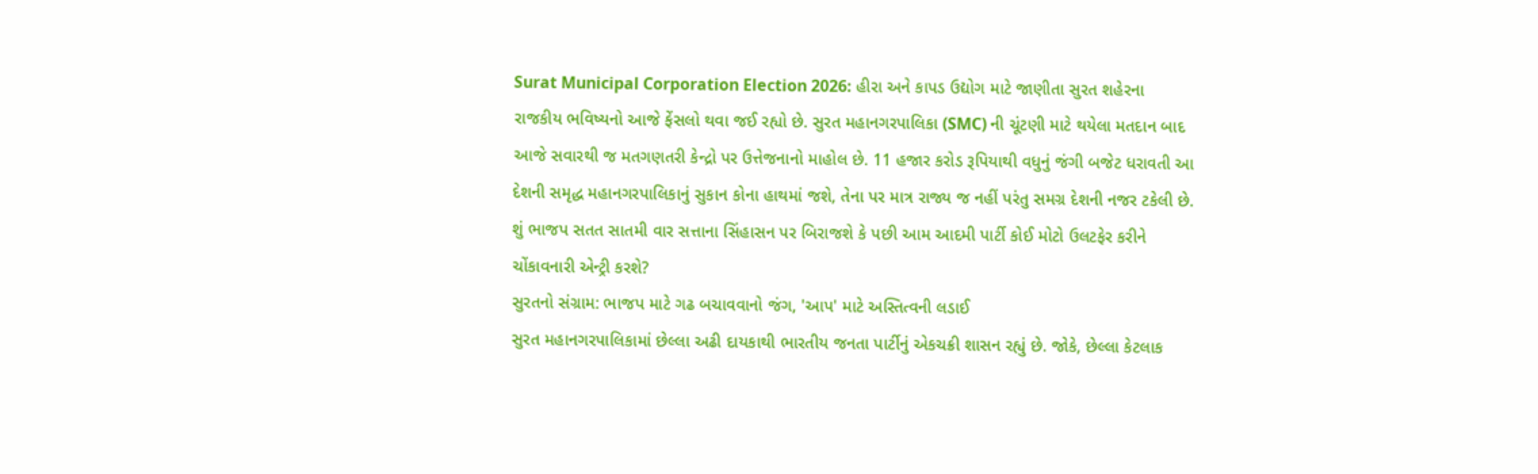Surat Municipal Corporation Election 2026: હીરા અને કાપડ ઉદ્યોગ માટે જાણીતા સુરત શહેરના રાજકીય ભવિષ્યનો આજે ફેંસલો થવા જઈ રહ્યો છે. સુરત મહાનગરપાલિકા (SMC) ની ચૂંટણી માટે થયેલા મતદાન બાદ આજે સવારથી જ મતગણતરી કેન્દ્રો પર ઉત્તેજનાનો માહોલ છે. 11 હજાર કરોડ રૂપિયાથી વધુનું જંગી બજેટ ધરાવતી આ દેશની સમૃદ્ધ મહાનગરપાલિકાનું સુકાન કોના હાથમાં જશે, તેના પર માત્ર રાજ્ય જ નહીં પરંતુ સમગ્ર દેશની નજર ટકેલી છે. શું ભાજપ સતત સાતમી વાર સત્તાના સિંહાસન પર બિરાજશે કે પછી આમ આદમી પાર્ટી કોઈ મોટો ઉલટફેર કરીને ચોંકાવનારી એન્ટ્રી કરશે?
સુરતનો સંગ્રામ: ભાજપ માટે ગઢ બચાવવાનો જંગ, 'આપ' માટે અસ્તિત્વની લડાઈ
સુરત મહાનગરપાલિકામાં છેલ્લા અઢી દાયકાથી ભારતીય જનતા પાર્ટીનું એકચક્રી શાસન રહ્યું છે. જોકે, છેલ્લા કેટલાક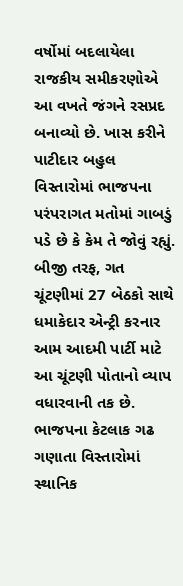વર્ષોમાં બદલાયેલા રાજકીય સમીકરણોએ આ વખતે જંગને રસપ્રદ બનાવ્યો છે. ખાસ કરીને પાટીદાર બહુલ વિસ્તારોમાં ભાજપના પરંપરાગત મતોમાં ગાબડું પડે છે કે કેમ તે જોવું રહ્યું. બીજી તરફ, ગત ચૂંટણીમાં 27 બેઠકો સાથે ધમાકેદાર એન્ટ્રી કરનાર આમ આદમી પાર્ટી માટે આ ચૂંટણી પોતાનો વ્યાપ વધારવાની તક છે. ભાજપના કેટલાક ગઢ ગણાતા વિસ્તારોમાં સ્થાનિક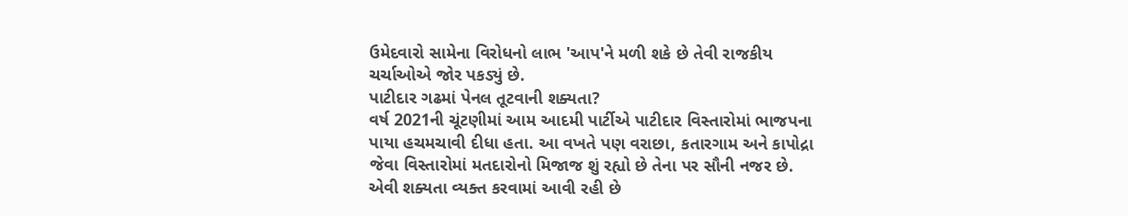ઉમેદવારો સામેના વિરોધનો લાભ 'આપ'ને મળી શકે છે તેવી રાજકીય ચર્ચાઓએ જોર પકડ્યું છે.
પાટીદાર ગઢમાં પેનલ તૂટવાની શક્યતા?
વર્ષ 2021ની ચૂંટણીમાં આમ આદમી પાર્ટીએ પાટીદાર વિસ્તારોમાં ભાજપના પાયા હચમચાવી દીધા હતા. આ વખતે પણ વરાછા, કતારગામ અને કાપોદ્રા જેવા વિસ્તારોમાં મતદારોનો મિજાજ શું રહ્યો છે તેના પર સૌની નજર છે. એવી શક્યતા વ્યક્ત કરવામાં આવી રહી છે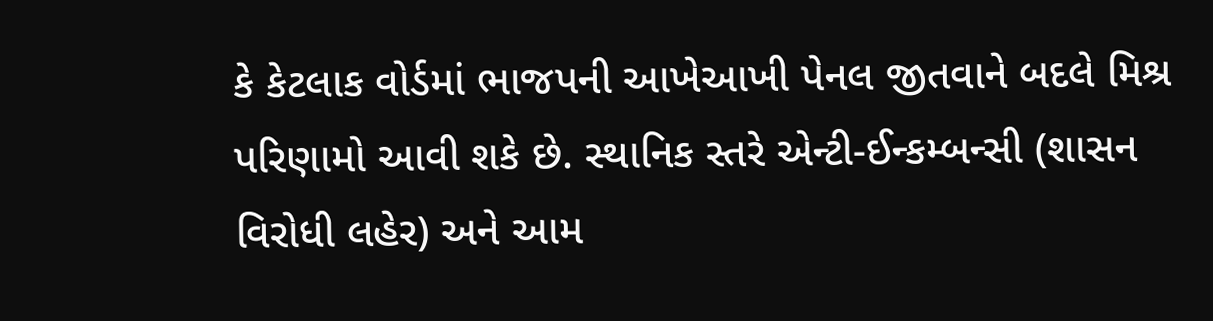કે કેટલાક વોર્ડમાં ભાજપની આખેઆખી પેનલ જીતવાને બદલે મિશ્ર પરિણામો આવી શકે છે. સ્થાનિક સ્તરે એન્ટી-ઈન્કમ્બન્સી (શાસન વિરોધી લહેર) અને આમ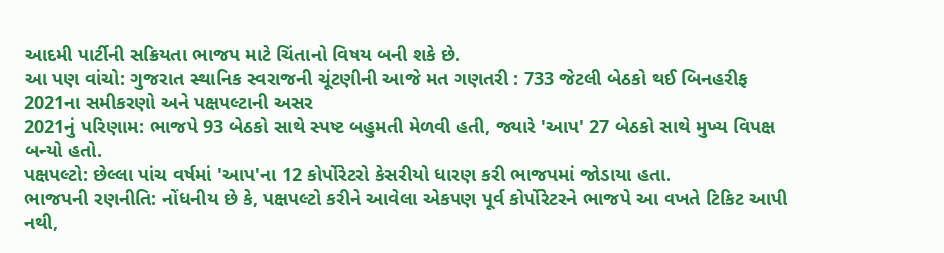આદમી પાર્ટીની સક્રિયતા ભાજપ માટે ચિંતાનો વિષય બની શકે છે.
આ પણ વાંચો: ગુજરાત સ્થાનિક સ્વરાજની ચૂંટણીની આજે મત ગણતરી : 733 જેટલી બેઠકો થઈ બિનહરીફ
2021ના સમીકરણો અને પક્ષપલ્ટાની અસર
2021નું પરિણામ: ભાજપે 93 બેઠકો સાથે સ્પષ્ટ બહુમતી મેળવી હતી, જ્યારે 'આપ' 27 બેઠકો સાથે મુખ્ય વિપક્ષ બન્યો હતો.
પક્ષપલ્ટો: છેલ્લા પાંચ વર્ષમાં 'આપ'ના 12 કોર્પોરેટરો કેસરીયો ધારણ કરી ભાજપમાં જોડાયા હતા.
ભાજપની રણનીતિ: નોંધનીય છે કે, પક્ષપલ્ટો કરીને આવેલા એકપણ પૂર્વ કોર્પોરેટરને ભાજપે આ વખતે ટિકિટ આપી નથી,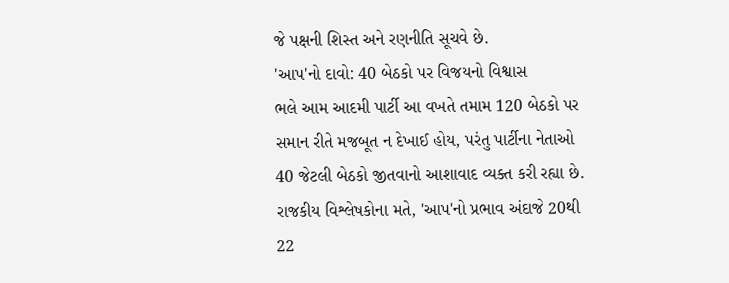જે પક્ષની શિસ્ત અને રણનીતિ સૂચવે છે.
'આપ'નો દાવો: 40 બેઠકો પર વિજયનો વિશ્વાસ
ભલે આમ આદમી પાર્ટી આ વખતે તમામ 120 બેઠકો પર સમાન રીતે મજબૂત ન દેખાઈ હોય, પરંતુ પાર્ટીના નેતાઓ 40 જેટલી બેઠકો જીતવાનો આશાવાદ વ્યક્ત કરી રહ્યા છે. રાજકીય વિશ્લેષકોના મતે, 'આપ'નો પ્રભાવ અંદાજે 20થી 22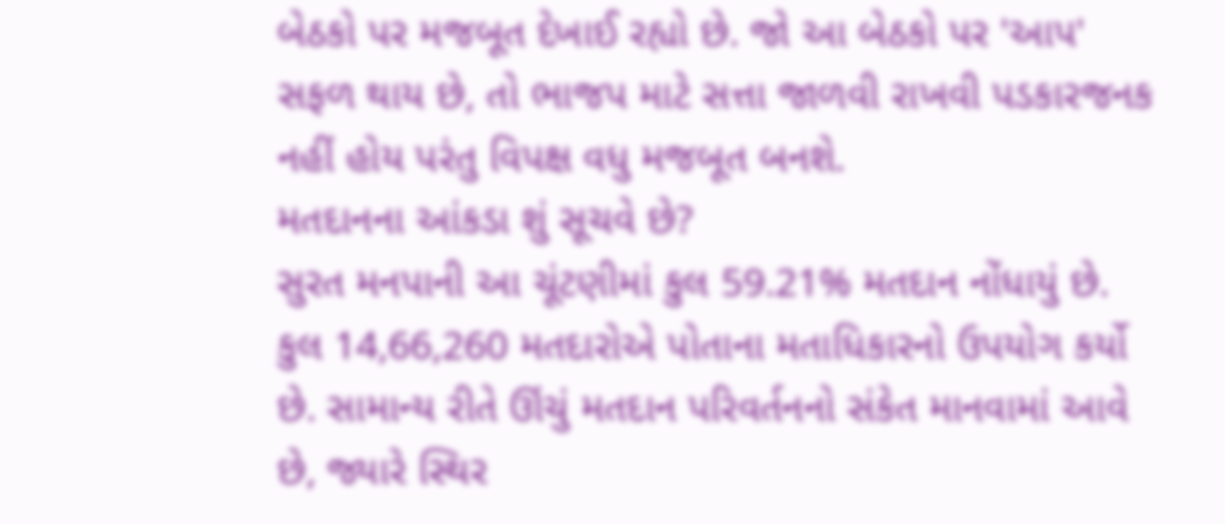બેઠકો પર મજબૂત દેખાઈ રહ્યો છે. જો આ બેઠકો પર 'આપ' સફળ થાય છે, તો ભાજપ માટે સત્તા જાળવી રાખવી પડકારજનક નહીં હોય પરંતુ વિપક્ષ વધુ મજબૂત બનશે.
મતદાનના આંકડા શું સૂચવે છે?
સુરત મનપાની આ ચૂંટણીમાં કુલ 59.21% મતદાન નોંધાયું છે. કુલ 14,66,260 મતદારોએ પોતાના મતાધિકારનો ઉપયોગ કર્યો છે. સામાન્ય રીતે ઊંચું મતદાન પરિવર્તનનો સંકેત માનવામાં આવે છે, જ્યારે સ્થિર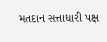મતદાન સત્તાધારી પક્ષ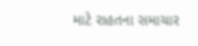માટે રાહતના સમાચાર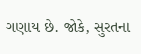ગણાય છે. જોકે, સુરતના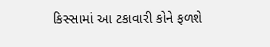કિસ્સામાં આ ટકાવારી કોને ફળશે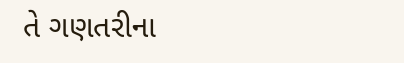તે ગણતરીના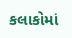કલાકોમાં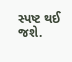સ્પષ્ટ થઈ જશે.